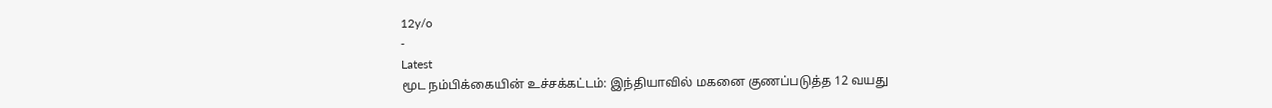12y/o
-
Latest
மூட நம்பிக்கையின் உச்சக்கட்டம்: இந்தியாவில் மகனை குணப்படுத்த 12 வயது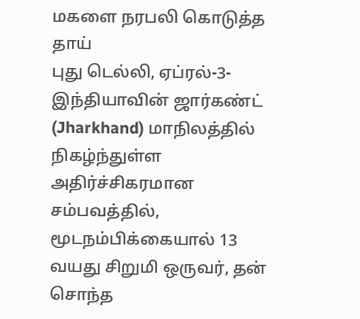மகளை நரபலி கொடுத்த தாய்
புது டெல்லி, ஏப்ரல்-3-இந்தியாவின் ஜார்கண்ட் (Jharkhand) மாநிலத்தில் நிகழ்ந்துள்ள அதிர்ச்சிகரமான சம்பவத்தில், மூடநம்பிக்கையால் 13 வயது சிறுமி ஒருவர், தன் சொந்த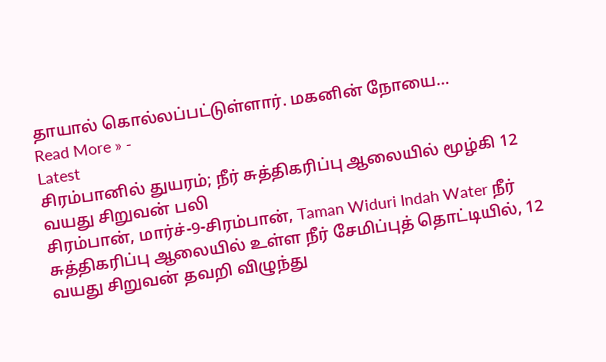தாயால் கொல்லப்பட்டுள்ளார். மகனின் நோயை…
Read More » -
Latest
சிரம்பானில் துயரம்; நீர் சுத்திகரிப்பு ஆலையில் மூழ்கி 12 வயது சிறுவன் பலி
சிரம்பான், மார்ச்-9-சிரம்பான், Taman Widuri Indah Water நீர் சுத்திகரிப்பு ஆலையில் உள்ள நீர் சேமிப்புத் தொட்டியில், 12 வயது சிறுவன் தவறி விழுந்து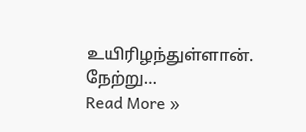உயிரிழந்துள்ளான். நேற்று…
Read More »